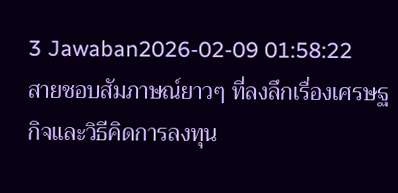3 Jawaban2026-02-09 01:58:22
สายชอบสัมภาษณ์ยาวๆ ที่ลงลึกเรื่องเศรษฐกิจและวิธีคิดการลงทุน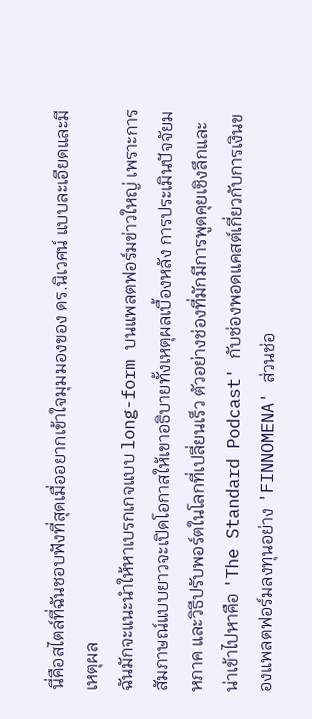นี่คือสไตล์ที่ฉันชอบฟังที่สุดเมื่ออยากเข้าใจมุมมองของ ดร.นิเวศน์ แบบละเอียดและมีเหตุผล
ฉันมักจะแนะนำให้หาเบรกเกจแบบ long-form บนแพลตฟอร์มข่าวใหญ่ เพราะการสัมภาษณ์แบบยาวจะเปิดโอกาสให้เขาอธิบายทั้งเหตุผลเบื้องหลัง การประเมินปัจจัยมหภาค และวิธีปรับพอร์ตในโลกที่เปลี่ยนเร็ว ตัวอย่างช่องที่มักมีการพูดคุยเชิงลึกและน่าเข้าไปหาคือ 'The Standard Podcast' กับช่องพอดแคสต์เกี่ยวกับการเงินของแพลตฟอร์มลงทุนอย่าง 'FINNOMENA' ส่วนช่อ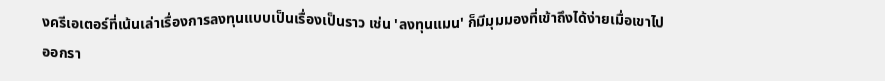งครีเอเตอร์ที่เน้นเล่าเรื่องการลงทุนแบบเป็นเรื่องเป็นราว เช่น 'ลงทุนแมน' ก็มีมุมมองที่เข้าถึงได้ง่ายเมื่อเขาไปออกรา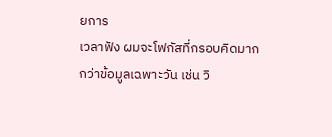ยการ
เวลาฟัง ผมจะโฟกัสที่กรอบคิดมากกว่าข้อมูลเฉพาะวัน เช่น วิ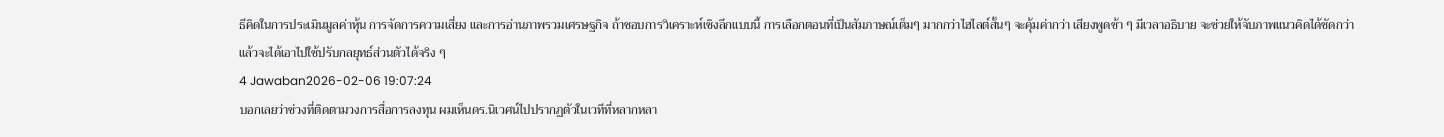ธีคิดในการประเมินมูลค่าหุ้น การจัดการความเสี่ยง และการอ่านภาพรวมเศรษฐกิจ ถ้าชอบการวิเคราะห์เชิงลึกแบบนี้ การเลือกตอนที่เป็นสัมภาษณ์เต็มๆ มากกว่าไฮไลต์สั้นๆ จะคุ้มค่ากว่า เสียงพูดช้า ๆ มีเวลาอธิบาย จะช่วยให้จับภาพแนวคิดได้ชัดกว่า แล้วจะได้เอาไปใช้ปรับกลยุทธ์ส่วนตัวได้จริง ๆ
4 Jawaban2026-02-06 19:07:24
บอกเลยว่าช่วงที่ติดตามวงการสื่อการลงทุน ผมเห็นดร.นิเวศน์ไปปรากฏตัวในเวทีที่หลากหลา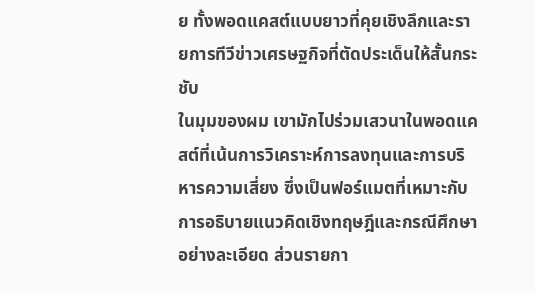ย ทั้งพอดแคสต์แบบยาวที่คุยเชิงลึกและรายการทีวีข่าวเศรษฐกิจที่ตัดประเด็นให้สั้นกระชับ
ในมุมของผม เขามักไปร่วมเสวนาในพอดแคสต์ที่เน้นการวิเคราะห์การลงทุนและการบริหารความเสี่ยง ซึ่งเป็นฟอร์แมตที่เหมาะกับการอธิบายแนวคิดเชิงทฤษฎีและกรณีศึกษาอย่างละเอียด ส่วนรายกา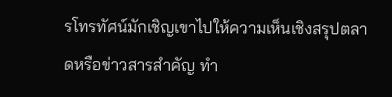รโทรทัศน์มักเชิญเขาไปให้ความเห็นเชิงสรุปตลาดหรือข่าวสารสำคัญ ทำ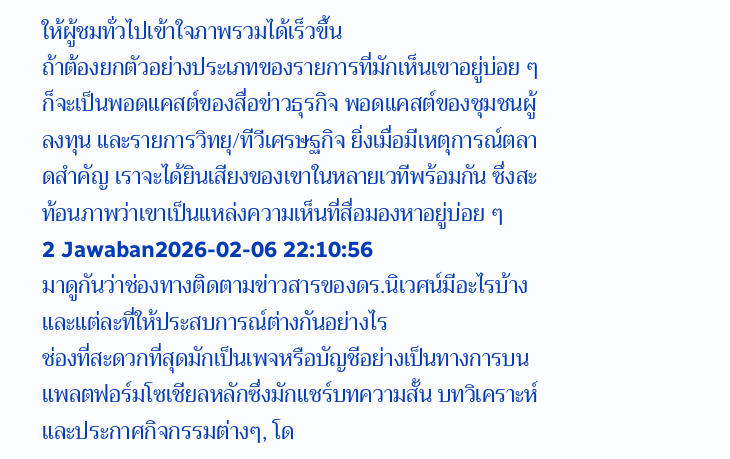ให้ผู้ชมทั่วไปเข้าใจภาพรวมได้เร็วขึ้น
ถ้าต้องยกตัวอย่างประเภทของรายการที่มักเห็นเขาอยู่บ่อย ๆ ก็จะเป็นพอดแคสต์ของสื่อข่าวธุรกิจ พอดแคสต์ของชุมชนผู้ลงทุน และรายการวิทยุ/ทีวีเศรษฐกิจ ยิ่งเมื่อมีเหตุการณ์ตลาดสำคัญ เราจะได้ยินเสียงของเขาในหลายเวทีพร้อมกัน ซึ่งสะท้อนภาพว่าเขาเป็นแหล่งความเห็นที่สื่อมองหาอยู่บ่อย ๆ
2 Jawaban2026-02-06 22:10:56
มาดูกันว่าช่องทางติดตามข่าวสารของดร.นิเวศน์มีอะไรบ้างและแต่ละที่ให้ประสบการณ์ต่างกันอย่างไร
ช่องที่สะดวกที่สุดมักเป็นเพจหรือบัญชีอย่างเป็นทางการบนแพลตฟอร์มโซเชียลหลักซึ่งมักแชร์บทความสั้น บทวิเคราะห์ และประกาศกิจกรรมต่างๆ, โด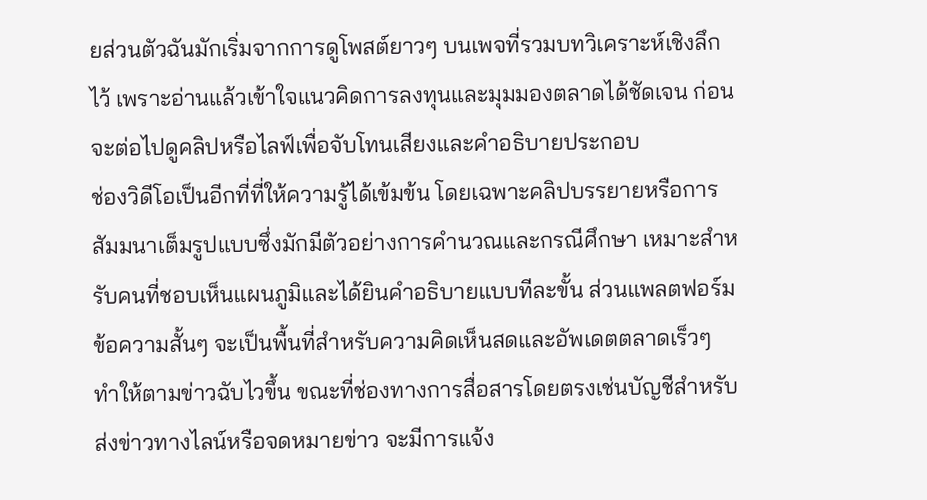ยส่วนตัวฉันมักเริ่มจากการดูโพสต์ยาวๆ บนเพจที่รวมบทวิเคราะห์เชิงลึกไว้ เพราะอ่านแล้วเข้าใจแนวคิดการลงทุนและมุมมองตลาดได้ชัดเจน ก่อนจะต่อไปดูคลิปหรือไลฟ์เพื่อจับโทนเสียงและคำอธิบายประกอบ
ช่องวิดีโอเป็นอีกที่ที่ให้ความรู้ได้เข้มข้น โดยเฉพาะคลิปบรรยายหรือการสัมมนาเต็มรูปแบบซึ่งมักมีตัวอย่างการคำนวณและกรณีศึกษา เหมาะสำหรับคนที่ชอบเห็นแผนภูมิและได้ยินคำอธิบายแบบทีละขั้น ส่วนแพลตฟอร์มข้อความสั้นๆ จะเป็นพื้นที่สำหรับความคิดเห็นสดและอัพเดตตลาดเร็วๆ ทำให้ตามข่าวฉับไวขึ้น ขณะที่ช่องทางการสื่อสารโดยตรงเช่นบัญชีสำหรับส่งข่าวทางไลน์หรือจดหมายข่าว จะมีการแจ้ง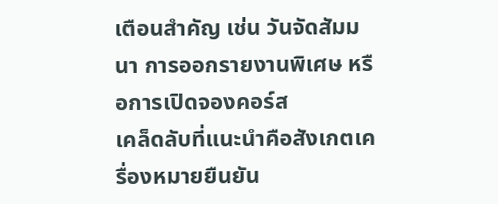เตือนสำคัญ เช่น วันจัดสัมมนา การออกรายงานพิเศษ หรือการเปิดจองคอร์ส
เคล็ดลับที่แนะนำคือสังเกตเครื่องหมายยืนยัน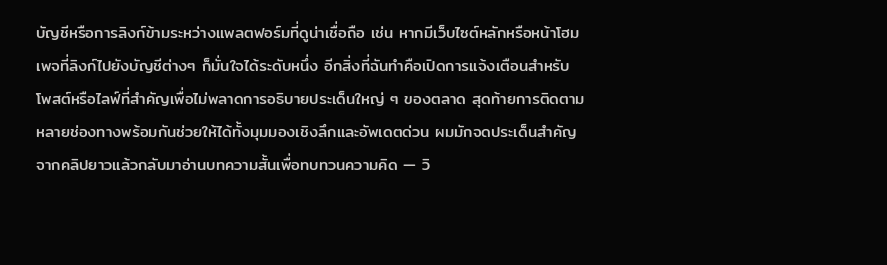บัญชีหรือการลิงก์ข้ามระหว่างแพลตฟอร์มที่ดูน่าเชื่อถือ เช่น หากมีเว็บไซต์หลักหรือหน้าโฮมเพจที่ลิงก์ไปยังบัญชีต่างๆ ก็มั่นใจได้ระดับหนึ่ง อีกสิ่งที่ฉันทำคือเปิดการแจ้งเตือนสำหรับโพสต์หรือไลฟ์ที่สำคัญเพื่อไม่พลาดการอธิบายประเด็นใหญ่ ๆ ของตลาด สุดท้ายการติดตามหลายช่องทางพร้อมกันช่วยให้ได้ทั้งมุมมองเชิงลึกและอัพเดตด่วน ผมมักจดประเด็นสำคัญจากคลิปยาวแล้วกลับมาอ่านบทความสั้นเพื่อทบทวนความคิด — วิ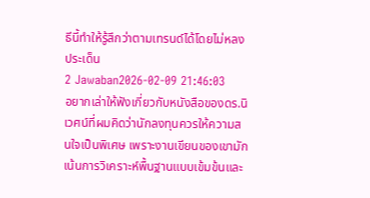ธีนี้ทำให้รู้สึกว่าตามเทรนด์ได้โดยไม่หลงประเด็น
2 Jawaban2026-02-09 21:46:03
อยากเล่าให้ฟังเกี่ยวกับหนังสือของดร.นิเวศน์ที่ผมคิดว่านักลงทุนควรให้ความสนใจเป็นพิเศษ เพราะงานเขียนของเขามักเน้นการวิเคราะห์พื้นฐานแบบเข้มข้นและ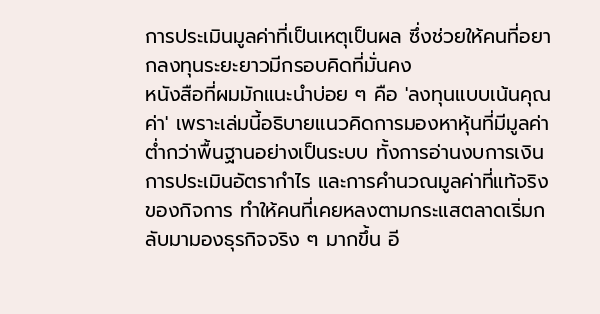การประเมินมูลค่าที่เป็นเหตุเป็นผล ซึ่งช่วยให้คนที่อยากลงทุนระยะยาวมีกรอบคิดที่มั่นคง
หนังสือที่ผมมักแนะนำบ่อย ๆ คือ 'ลงทุนแบบเน้นคุณค่า' เพราะเล่มนี้อธิบายแนวคิดการมองหาหุ้นที่มีมูลค่าต่ำกว่าพื้นฐานอย่างเป็นระบบ ทั้งการอ่านงบการเงิน การประเมินอัตรากำไร และการคำนวณมูลค่าที่แท้จริงของกิจการ ทำให้คนที่เคยหลงตามกระแสตลาดเริ่มกลับมามองธุรกิจจริง ๆ มากขึ้น อี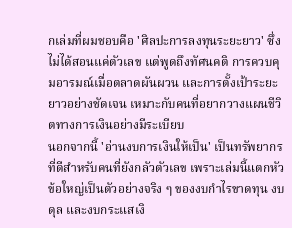กเล่มที่ผมชอบคือ 'ศิลปะการลงทุนระยะยาว' ซึ่งไม่ได้สอนแค่ตัวเลข แต่พูดถึงทัศนคติ การควบคุมอารมณ์เมื่อตลาดผันผวน และการตั้งเป้าระยะยาวอย่างชัดเจน เหมาะกับคนที่อยากวางแผนชีวิตทางการเงินอย่างมีระเบียบ
นอกจากนี้ 'อ่านงบการเงินให้เป็น' เป็นทรัพยากรที่ดีสำหรับคนที่ยังกลัวตัวเลข เพราะเล่มนี้แตกหัวข้อใหญ่เป็นตัวอย่างจริง ๆ ของงบกำไรขาดทุน งบดุล และงบกระแสเงิ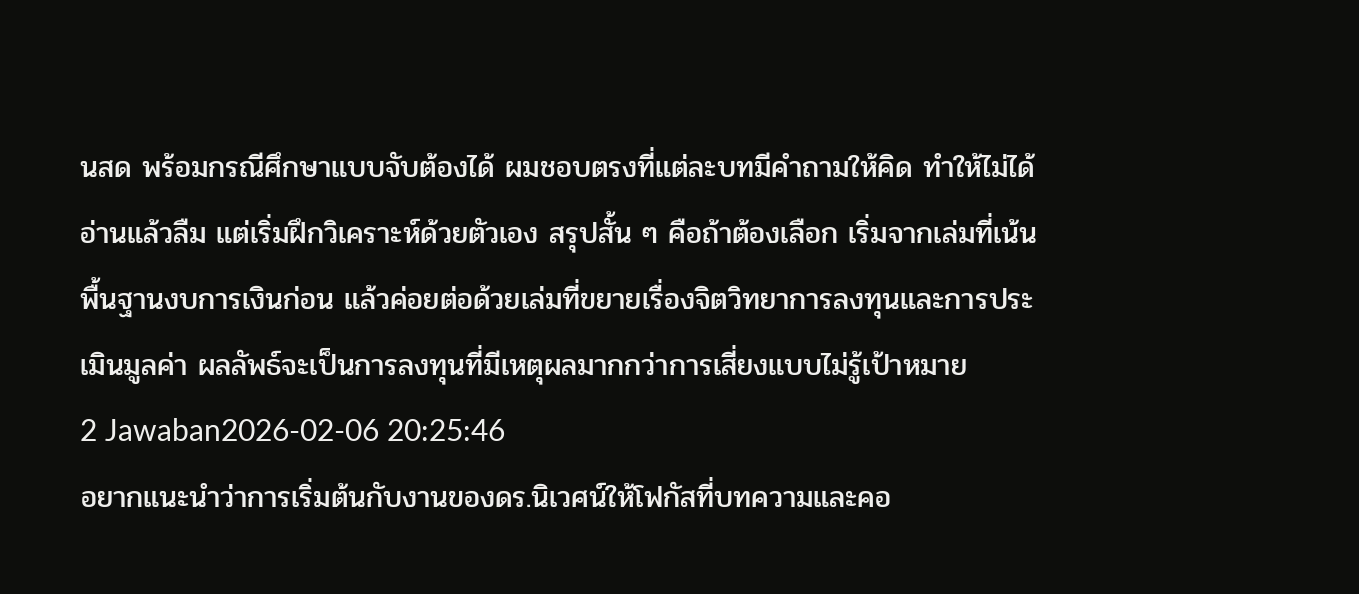นสด พร้อมกรณีศึกษาแบบจับต้องได้ ผมชอบตรงที่แต่ละบทมีคำถามให้คิด ทำให้ไม่ได้อ่านแล้วลืม แต่เริ่มฝึกวิเคราะห์ด้วยตัวเอง สรุปสั้น ๆ คือถ้าต้องเลือก เริ่มจากเล่มที่เน้นพื้นฐานงบการเงินก่อน แล้วค่อยต่อด้วยเล่มที่ขยายเรื่องจิตวิทยาการลงทุนและการประเมินมูลค่า ผลลัพธ์จะเป็นการลงทุนที่มีเหตุผลมากกว่าการเสี่ยงแบบไม่รู้เป้าหมาย
2 Jawaban2026-02-06 20:25:46
อยากแนะนำว่าการเริ่มต้นกับงานของดร.นิเวศน์ให้โฟกัสที่บทความและคอ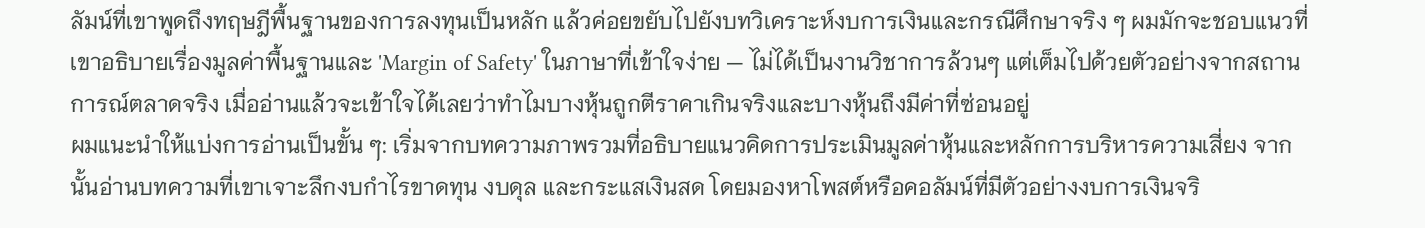ลัมน์ที่เขาพูดถึงทฤษฎีพื้นฐานของการลงทุนเป็นหลัก แล้วค่อยขยับไปยังบทวิเคราะห์งบการเงินและกรณีศึกษาจริง ๆ ผมมักจะชอบแนวที่เขาอธิบายเรื่องมูลค่าพื้นฐานและ 'Margin of Safety' ในภาษาที่เข้าใจง่าย — ไม่ได้เป็นงานวิชาการล้วนๆ แต่เต็มไปด้วยตัวอย่างจากสถานการณ์ตลาดจริง เมื่ออ่านแล้วจะเข้าใจได้เลยว่าทำไมบางหุ้นถูกตีราคาเกินจริงและบางหุ้นถึงมีค่าที่ซ่อนอยู่
ผมแนะนำให้แบ่งการอ่านเป็นขั้น ๆ: เริ่มจากบทความภาพรวมที่อธิบายแนวคิดการประเมินมูลค่าหุ้นและหลักการบริหารความเสี่ยง จากนั้นอ่านบทความที่เขาเจาะลึกงบกำไรขาดทุน งบดุล และกระแสเงินสด โดยมองหาโพสต์หรือคอลัมน์ที่มีตัวอย่างงบการเงินจริ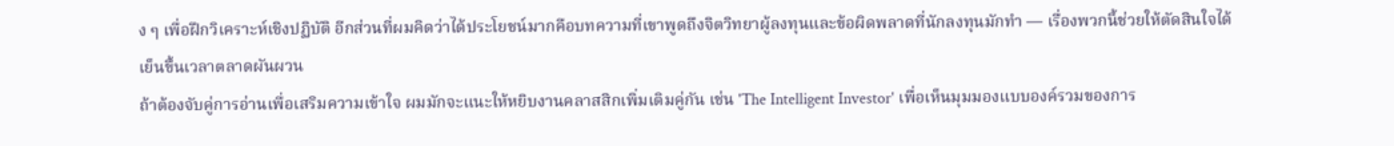ง ๆ เพื่อฝึกวิเคราะห์เชิงปฏิบัติ อีกส่วนที่ผมคิดว่าได้ประโยชน์มากคือบทความที่เขาพูดถึงจิตวิทยาผู้ลงทุนและข้อผิดพลาดที่นักลงทุนมักทำ — เรื่องพวกนี้ช่วยให้ตัดสินใจได้เย็นขึ้นเวลาตลาดผันผวน
ถ้าต้องจับคู่การอ่านเพื่อเสริมความเข้าใจ ผมมักจะแนะให้หยิบงานคลาสสิกเพิ่มเติมคู่กัน เช่น 'The Intelligent Investor' เพื่อเห็นมุมมองแบบองค์รวมของการ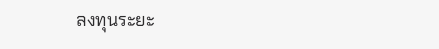ลงทุนระยะ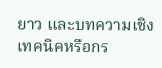ยาว และบทความเชิงเทคนิคหรือกร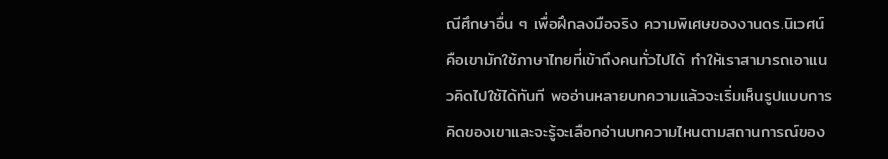ณีศึกษาอื่น ๆ เพื่อฝึกลงมือจริง ความพิเศษของงานดร.นิเวศน์คือเขามักใช้ภาษาไทยที่เข้าถึงคนทั่วไปได้ ทำให้เราสามารถเอาแนวคิดไปใช้ได้ทันที พออ่านหลายบทความแล้วจะเริ่มเห็นรูปแบบการคิดของเขาและจะรู้จะเลือกอ่านบทความไหนตามสถานการณ์ของ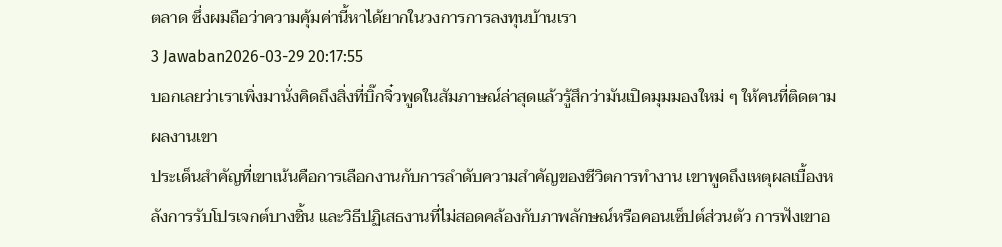ตลาด ซึ่งผมถือว่าความคุ้มค่านี้หาได้ยากในวงการการลงทุนบ้านเรา
3 Jawaban2026-03-29 20:17:55
บอกเลยว่าเราเพิ่งมานั่งคิดถึงสิ่งที่บิ๊กจิ๋วพูดในสัมภาษณ์ล่าสุดแล้วรู้สึกว่ามันเปิดมุมมองใหม่ ๆ ให้คนที่ติดตามผลงานเขา
ประเด็นสำคัญที่เขาเน้นคือการเลือกงานกับการลำดับความสำคัญของชีวิตการทำงาน เขาพูดถึงเหตุผลเบื้องหลังการรับโปรเจกต์บางชิ้น และวิธีปฏิเสธงานที่ไม่สอดคล้องกับภาพลักษณ์หรือคอนเซ็ปต์ส่วนตัว การฟังเขาอ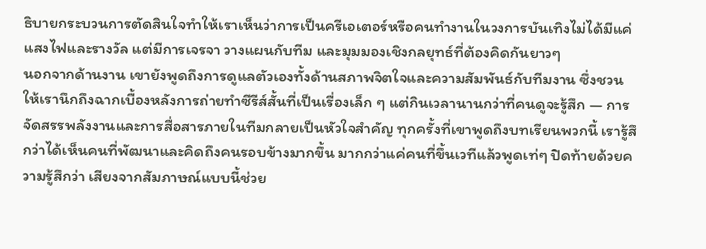ธิบายกระบวนการตัดสินใจทำให้เราเห็นว่าการเป็นครีเอเตอร์หรือคนทำงานในวงการบันเทิงไม่ได้มีแค่แสงไฟและรางวัล แต่มีการเจรจา วางแผนกับทีม และมุมมองเชิงกลยุทธ์ที่ต้องคิดกันยาวๆ
นอกจากด้านงาน เขายังพูดถึงการดูแลตัวเองทั้งด้านสภาพจิตใจและความสัมพันธ์กับทีมงาน ซึ่งชวนให้เรานึกถึงฉากเบื้องหลังการถ่ายทำซีรีส์สั้นที่เป็นเรื่องเล็ก ๆ แต่กินเวลานานกว่าที่คนดูจะรู้สึก — การจัดสรรพลังงานและการสื่อสารภายในทีมกลายเป็นหัวใจสำคัญ ทุกครั้งที่เขาพูดถึงบทเรียนพวกนี้ เรารู้สึกว่าได้เห็นคนที่พัฒนาและคิดถึงคนรอบข้างมากขึ้น มากกว่าแค่คนที่ขึ้นเวทีแล้วพูดเท่ๆ ปิดท้ายด้วยความรู้สึกว่า เสียงจากสัมภาษณ์แบบนี้ช่วย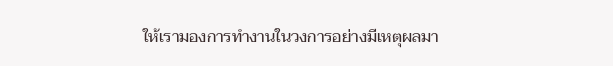ให้เรามองการทำงานในวงการอย่างมีเหตุผลมา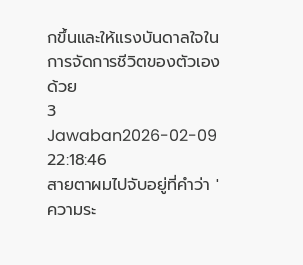กขึ้นและให้แรงบันดาลใจในการจัดการชีวิตของตัวเองด้วย
3 Jawaban2026-02-09 22:18:46
สายตาผมไปจับอยู่ที่คำว่า 'ความระ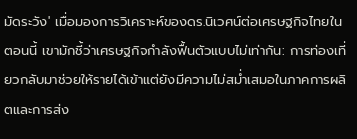มัดระวัง' เมื่อมองการวิเคราะห์ของดร.นิเวศน์ต่อเศรษฐกิจไทยในตอนนี้ เขามักชี้ว่าเศรษฐกิจกำลังฟื้นตัวแบบไม่เท่ากัน: การท่องเที่ยวกลับมาช่วยให้รายได้เข้าแต่ยังมีความไม่สม่ำเสมอในภาคการผลิตและการส่ง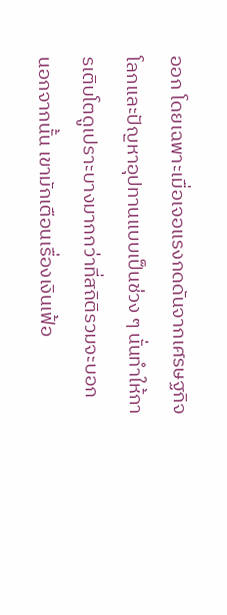ออก โดยเฉพาะเมื่อเจอแรงกดดันจากเศรษฐกิจโลกและปัญหาอุปทานแบบเป็นช่วง ๆ นั่นทำให้การเติบโตดูเปราะบางมากกว่าที่สถิติรวมจะบอก
นอกจากนั้น เขามักเตือนเรื่องเงินเฟ้อ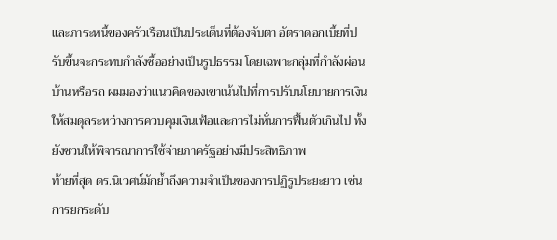และภาระหนี้ของครัวเรือนเป็นประเด็นที่ต้องจับตา อัตราดอกเบี้ยที่ปรับขึ้นจะกระทบกำลังซื้ออย่างเป็นรูปธรรม โดยเฉพาะกลุ่มที่กำลังผ่อนบ้านหรือรถ ผมมองว่าแนวคิดของเขาเน้นไปที่การปรับนโยบายการเงินให้สมดุลระหว่างการควบคุมเงินเฟ้อและการไม่หั่นการฟื้นตัวเกินไป ทั้งยังชวนให้พิจารณาการใช้จ่ายภาครัฐอย่างมีประสิทธิภาพ
ท้ายที่สุด ดร.นิเวศน์มักย้ำถึงความจำเป็นของการปฏิรูประยะยาว เช่น การยกระดับ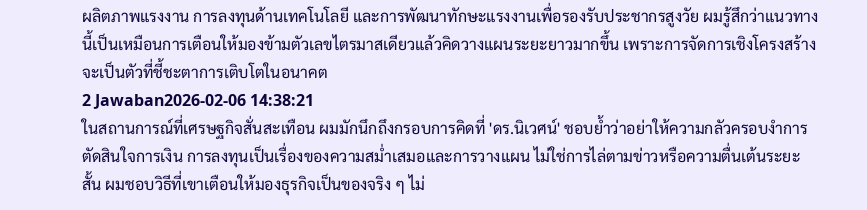ผลิตภาพแรงงาน การลงทุนด้านเทคโนโลยี และการพัฒนาทักษะแรงงานเพื่อรองรับประชากรสูงวัย ผมรู้สึกว่าแนวทางนี้เป็นเหมือนการเตือนให้มองข้ามตัวเลขไตรมาสเดียวแล้วคิดวางแผนระยะยาวมากขึ้น เพราะการจัดการเชิงโครงสร้างจะเป็นตัวที่ชี้ชะตาการเติบโตในอนาคต
2 Jawaban2026-02-06 14:38:21
ในสถานการณ์ที่เศรษฐกิจสั่นสะเทือน ผมมักนึกถึงกรอบการคิดที่ 'ดร.นิเวศน์' ชอบย้ำว่าอย่าให้ความกลัวครอบงำการตัดสินใจการเงิน การลงทุนเป็นเรื่องของความสม่ำเสมอและการวางแผน ไม่ใช่การไล่ตามข่าวหรือความตื่นเต้นระยะสั้น ผมชอบวิธีที่เขาเตือนให้มองธุรกิจเป็นของจริง ๆ ไม่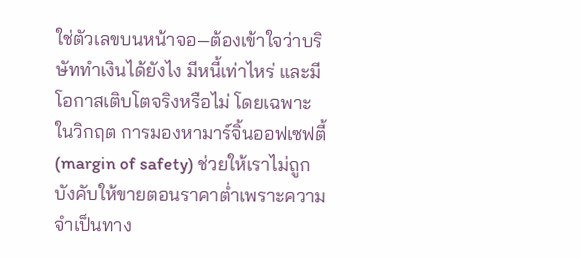ใช่ตัวเลขบนหน้าจอ—ต้องเข้าใจว่าบริษัททำเงินได้ยังไง มีหนี้เท่าไหร่ และมีโอกาสเติบโตจริงหรือไม่ โดยเฉพาะในวิกฤต การมองหามาร์จิ้นออฟเซฟตี้ (margin of safety) ช่วยให้เราไม่ถูกบังคับให้ขายตอนราคาต่ำเพราะความจำเป็นทาง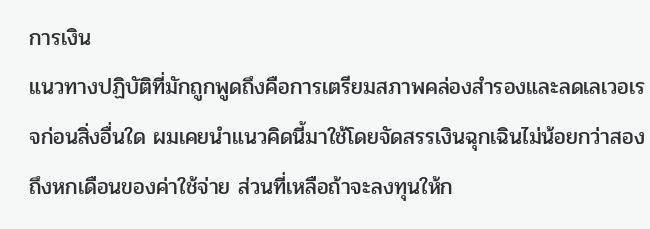การเงิน
แนวทางปฏิบัติที่มักถูกพูดถึงคือการเตรียมสภาพคล่องสำรองและลดเลเวอเรจก่อนสิ่งอื่นใด ผมเคยนำแนวคิดนี้มาใช้โดยจัดสรรเงินฉุกเฉินไม่น้อยกว่าสองถึงหกเดือนของค่าใช้จ่าย ส่วนที่เหลือถ้าจะลงทุนให้ก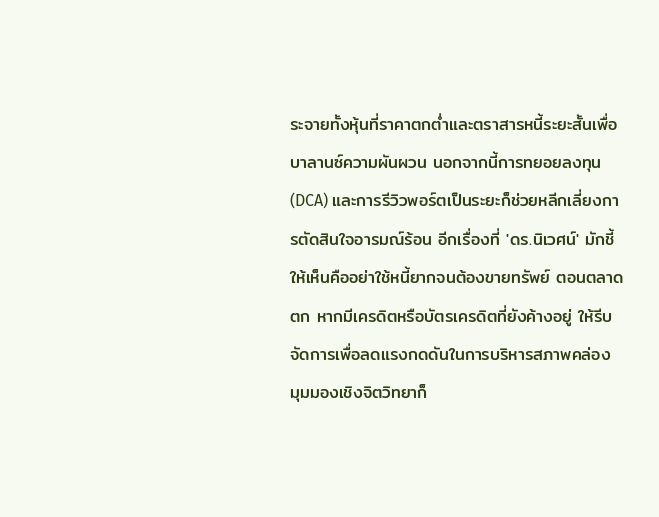ระจายทั้งหุ้นที่ราคาตกต่ำและตราสารหนี้ระยะสั้นเพื่อบาลานซ์ความผันผวน นอกจากนี้การทยอยลงทุน (DCA) และการรีวิวพอร์ตเป็นระยะก็ช่วยหลีกเลี่ยงการตัดสินใจอารมณ์ร้อน อีกเรื่องที่ 'ดร.นิเวศน์' มักชี้ให้เห็นคืออย่าใช้หนี้ยากจนต้องขายทรัพย์ ตอนตลาดตก หากมีเครดิตหรือบัตรเครดิตที่ยังค้างอยู่ ให้รีบจัดการเพื่อลดแรงกดดันในการบริหารสภาพคล่อง
มุมมองเชิงจิตวิทยาก็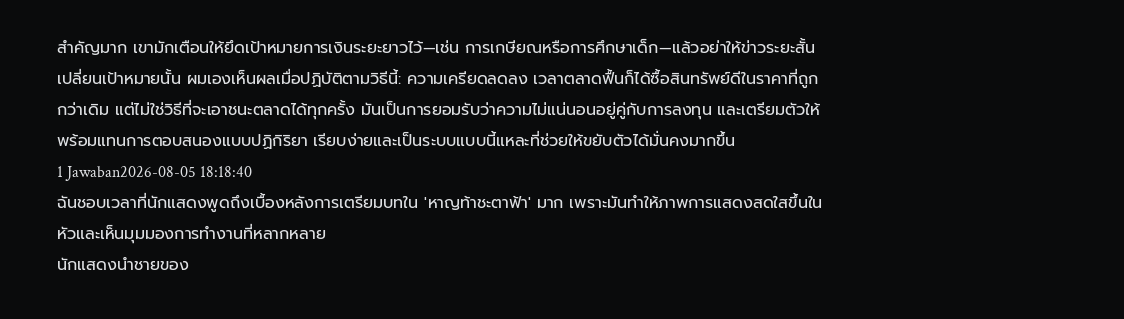สำคัญมาก เขามักเตือนให้ยึดเป้าหมายการเงินระยะยาวไว้—เช่น การเกษียณหรือการศึกษาเด็ก—แล้วอย่าให้ข่าวระยะสั้นเปลี่ยนเป้าหมายนั้น ผมเองเห็นผลเมื่อปฏิบัติตามวิธีนี้: ความเครียดลดลง เวลาตลาดฟื้นก็ได้ซื้อสินทรัพย์ดีในราคาที่ถูกกว่าเดิม แต่ไม่ใช่วิธีที่จะเอาชนะตลาดได้ทุกครั้ง มันเป็นการยอมรับว่าความไม่แน่นอนอยู่คู่กับการลงทุน และเตรียมตัวให้พร้อมแทนการตอบสนองแบบปฏิกิริยา เรียบง่ายและเป็นระบบแบบนี้แหละที่ช่วยให้ขยับตัวได้มั่นคงมากขึ้น
1 Jawaban2026-08-05 18:18:40
ฉันชอบเวลาที่นักแสดงพูดถึงเบื้องหลังการเตรียมบทใน 'หาญท้าชะตาฟ้า' มาก เพราะมันทำให้ภาพการแสดงสดใสขึ้นในหัวและเห็นมุมมองการทำงานที่หลากหลาย
นักแสดงนำชายของ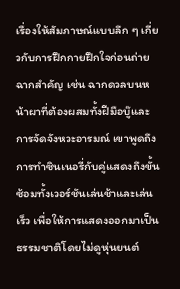เรื่องให้สัมภาษณ์แบบลึก ๆ เกี่ยวกับการฝึกกายฝึกใจก่อนถ่ายฉากสำคัญ เช่น ฉากดวลบนหน้าผาที่ต้องผสมทั้งฝีมือบู๊และการจัดจังหวะอารมณ์ เขาพูดถึงการทำซินเนอรี่กับคู่แสดงถึงขั้นซ้อมทั้งเวอร์ชันเล่นช้าและเล่นเร็ว เพื่อให้การแสดงออกมาเป็นธรรมชาติโดยไม่ดูหุ่นยนต์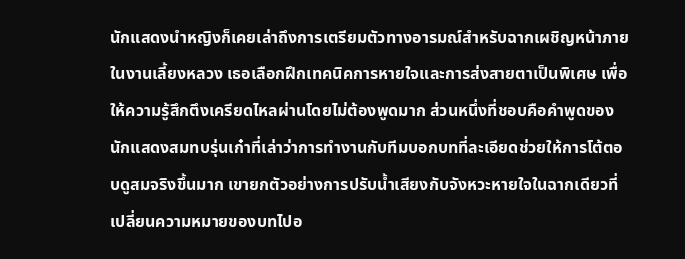นักแสดงนำหญิงก็เคยเล่าถึงการเตรียมตัวทางอารมณ์สำหรับฉากเผชิญหน้าภายในงานเลี้ยงหลวง เธอเลือกฝึกเทคนิคการหายใจและการส่งสายตาเป็นพิเศษ เพื่อให้ความรู้สึกตึงเครียดไหลผ่านโดยไม่ต้องพูดมาก ส่วนหนึ่งที่ชอบคือคำพูดของนักแสดงสมทบรุ่นเก๋าที่เล่าว่าการทำงานกับทีมบอกบทที่ละเอียดช่วยให้การโต้ตอบดูสมจริงขึ้นมาก เขายกตัวอย่างการปรับน้ำเสียงกับจังหวะหายใจในฉากเดียวที่เปลี่ยนความหมายของบทไปอ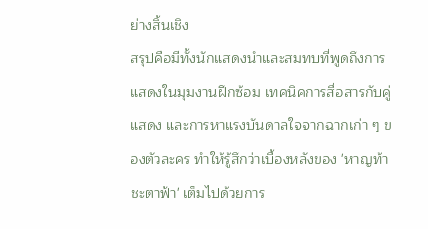ย่างสิ้นเชิง
สรุปคือมีทั้งนักแสดงนำและสมทบที่พูดถึงการแสดงในมุมงานฝึกซ้อม เทคนิคการสื่อสารกับคู่แสดง และการหาแรงบันดาลใจจากฉากเก่า ๆ ของตัวละคร ทำให้รู้สึกว่าเบื้องหลังของ 'หาญท้าชะตาฟ้า' เต็มไปด้วยการ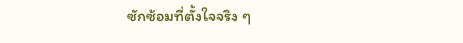ซักซ้อมที่ตั้งใจจริง ๆ